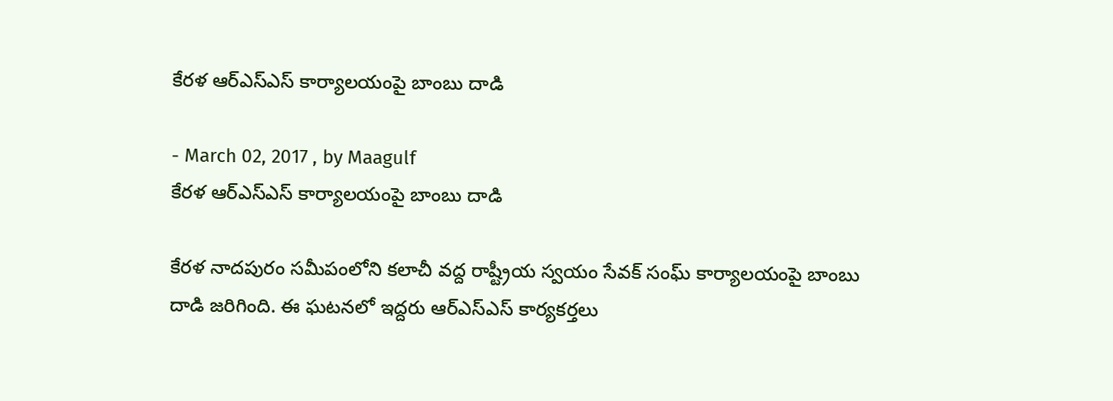కేరళ ఆర్ఎస్ఎస్ కార్యాలయంపై బాంబు దాడి

- March 02, 2017 , by Maagulf
కేరళ ఆర్ఎస్ఎస్ కార్యాలయంపై బాంబు దాడి

కేరళ నాదపురం సమీపంలోని కలాచీ వద్ద రాష్ట్రీయ స్వయం సేవక్ సంఘ్ కార్యాలయంపై బాంబు దాడి జరిగింది. ఈ ఘటనలో ఇద్దరు ఆర్ఎస్ఎస్ కార్యకర్తలు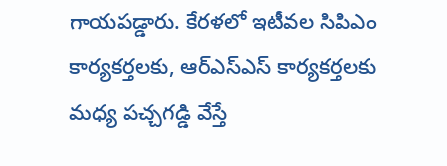గాయపడ్డారు. కేరళలో ఇటీవల సిపిఎం కార్యకర్తలకు, ఆర్ఎస్ఎస్ కార్యకర్తలకు మధ్య పచ్చగడ్డి వేస్తే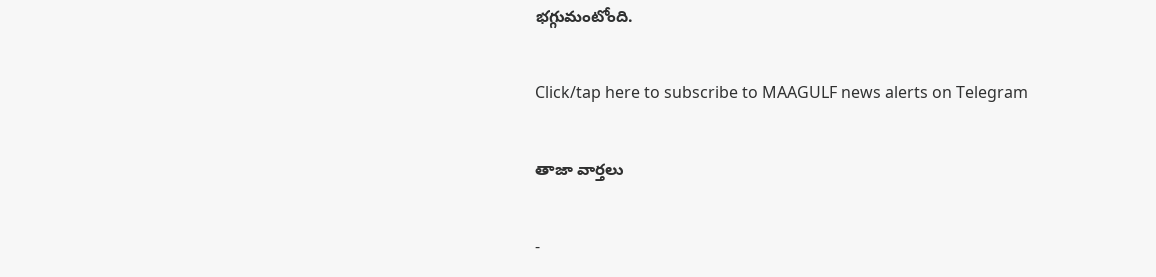భగ్గుమంటోంది.

Click/tap here to subscribe to MAAGULF news alerts on Telegram

తాజా వార్తలు

-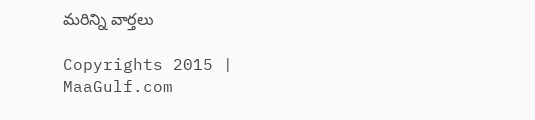మరిన్ని వార్తలు

Copyrights 2015 | MaaGulf.com